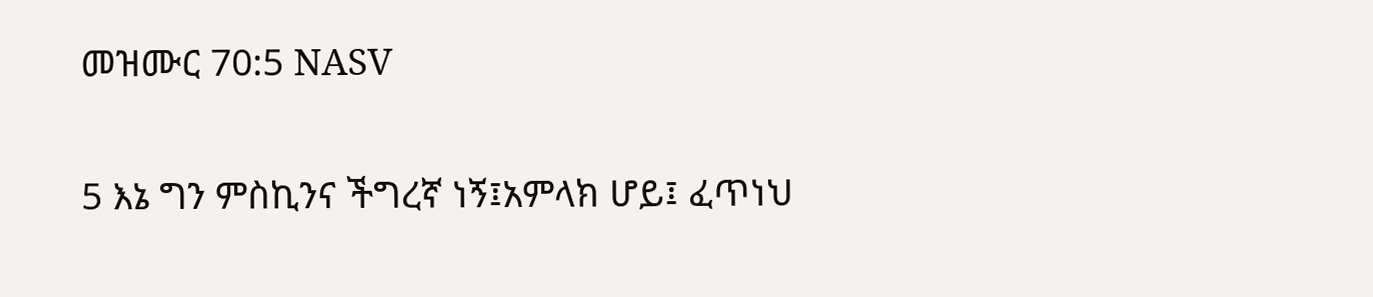መዝሙር 70:5 NASV

5 እኔ ግን ምስኪንና ችግረኛ ነኝ፤አምላክ ሆይ፤ ፈጥነህ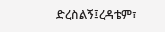ድረስልኝ፤ረዳቴም፣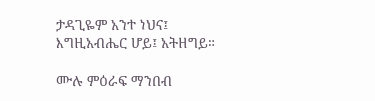ታዳጊዬም አንተ ነህና፤ እግዚአብሔር ሆይ፤ አትዘግይ።

ሙሉ ምዕራፍ ማንበብ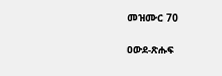መዝሙር 70

ዐውደ-ጽሑፍ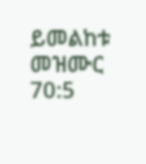ይመልከቱ መዝሙር 70:5